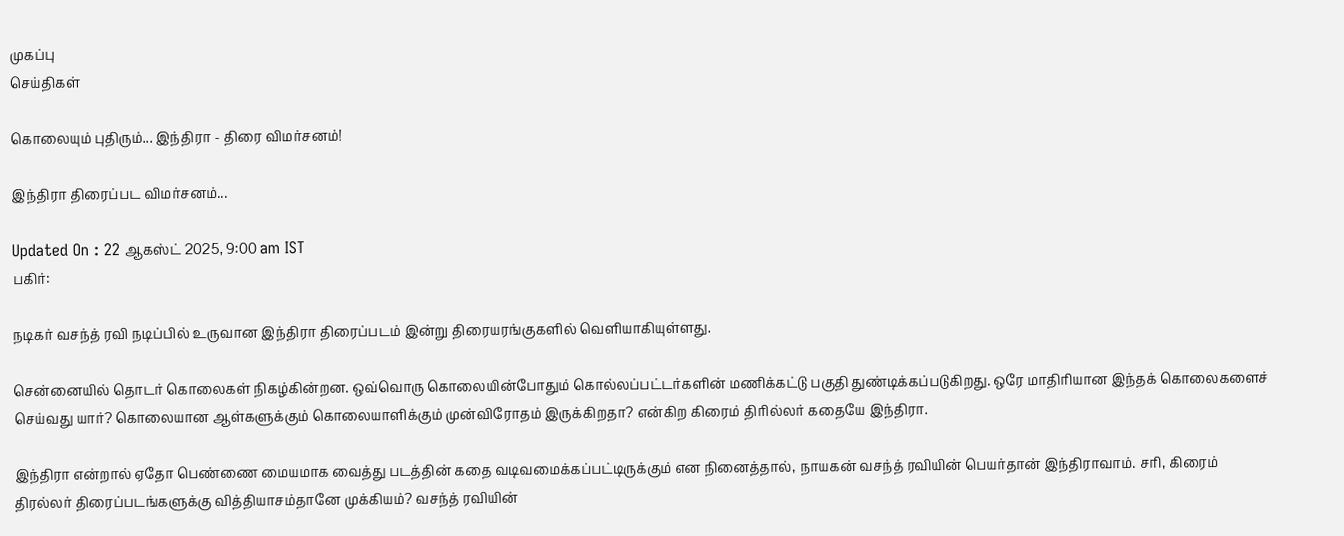முகப்பு
செய்திகள்

கொலையும் புதிரும்... இந்திரா - திரை விமர்சனம்!

இந்திரா திரைப்பட விமர்சனம்...

Updated On : 22 ஆகஸ்ட் 2025, 9:00 am IST
பகிர்:

நடிகர் வசந்த் ரவி நடிப்பில் உருவான இந்திரா திரைப்படம் இன்று திரையரங்குகளில் வெளியாகியுள்ளது.

சென்னையில் தொடர் கொலைகள் நிகழ்கின்றன. ஒவ்வொரு கொலையின்போதும் கொல்லப்பட்டர்களின் மணிக்கட்டு பகுதி துண்டிக்கப்படுகிறது. ஒரே மாதிரியான இந்தக் கொலைகளைச் செய்வது யார்? கொலையான ஆள்களுக்கும் கொலையாளிக்கும் முன்விரோதம் இருக்கிறதா? என்கிற கிரைம் திரில்லர் கதையே இந்திரா.

இந்திரா என்றால் ஏதோ பெண்ணை மையமாக வைத்து படத்தின் கதை வடிவமைக்கப்பட்டிருக்கும் என நினைத்தால், நாயகன் வசந்த் ரவியின் பெயர்தான் இந்திராவாம். சரி, கிரைம் திரல்லர் திரைப்படங்களுக்கு வித்தியாசம்தானே முக்கியம்? வசந்த் ரவியின்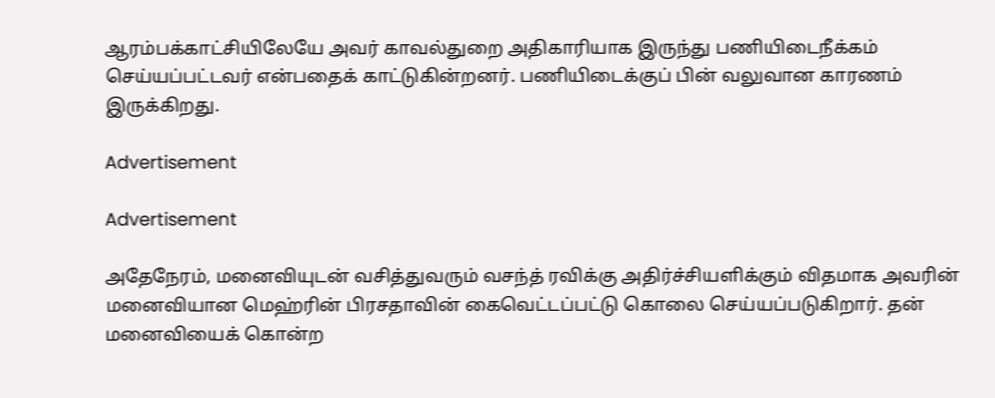ஆரம்பக்காட்சியிலேயே அவர் காவல்துறை அதிகாரியாக இருந்து பணியிடைநீக்கம் செய்யப்பட்டவர் என்பதைக் காட்டுகின்றனர். பணியிடைக்குப் பின் வலுவான காரணம் இருக்கிறது.

Advertisement

Advertisement

அதேநேரம், மனைவியுடன் வசித்துவரும் வசந்த் ரவிக்கு அதிர்ச்சியளிக்கும் விதமாக அவரின் மனைவியான மெஹ்ரின் பிரசதாவின் கைவெட்டப்பட்டு கொலை செய்யப்படுகிறார். தன் மனைவியைக் கொன்ற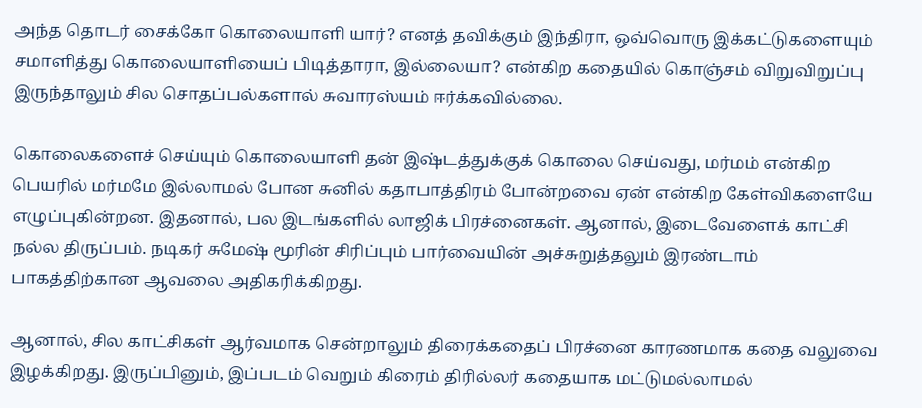அந்த தொடர் சைக்கோ கொலையாளி யார்? எனத் தவிக்கும் இந்திரா, ஒவ்வொரு இக்கட்டுகளையும் சமாளித்து கொலையாளியைப் பிடித்தாரா, இல்லையா? என்கிற கதையில் கொஞ்சம் விறுவிறுப்பு இருந்தாலும் சில சொதப்பல்களால் சுவாரஸ்யம் ஈர்க்கவில்லை.

கொலைகளைச் செய்யும் கொலையாளி தன் இஷ்டத்துக்குக் கொலை செய்வது, மர்மம் என்கிற பெயரில் மர்மமே இல்லாமல் போன சுனில் கதாபாத்திரம் போன்றவை ஏன் என்கிற கேள்விகளையே எழுப்புகின்றன. இதனால், பல இடங்களில் லாஜிக் பிரச்னைகள். ஆனால், இடைவேளைக் காட்சி நல்ல திருப்பம். நடிகர் சுமேஷ் மூரின் சிரிப்பும் பார்வையின் அச்சுறுத்தலும் இரண்டாம் பாகத்திற்கான ஆவலை அதிகரிக்கிறது.

ஆனால், சில காட்சிகள் ஆர்வமாக சென்றாலும் திரைக்கதைப் பிரச்னை காரணமாக கதை வலுவை இழக்கிறது. இருப்பினும், இப்படம் வெறும் கிரைம் திரில்லர் கதையாக மட்டுமல்லாமல்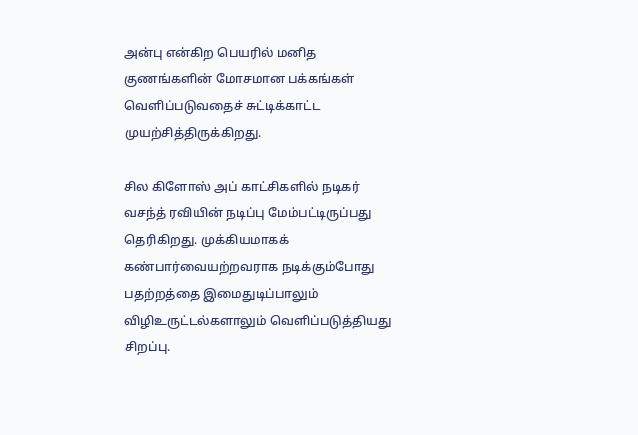அன்பு என்கிற பெயரில் மனித குணங்களின் மோசமான பக்கங்கள் வெளிப்படுவதைச் சுட்டிக்காட்ட முயற்சித்திருக்கிறது.

சில கிளோஸ் அப் காட்சிகளில் நடிகர் வசந்த் ரவியின் நடிப்பு மேம்பட்டிருப்பது தெரிகிறது. முக்கியமாகக் கண்பார்வையற்றவராக நடிக்கும்போது பதற்றத்தை இமைதுடிப்பாலும் விழிஉருட்டல்களாலும் வெளிப்படுத்தியது சிறப்பு.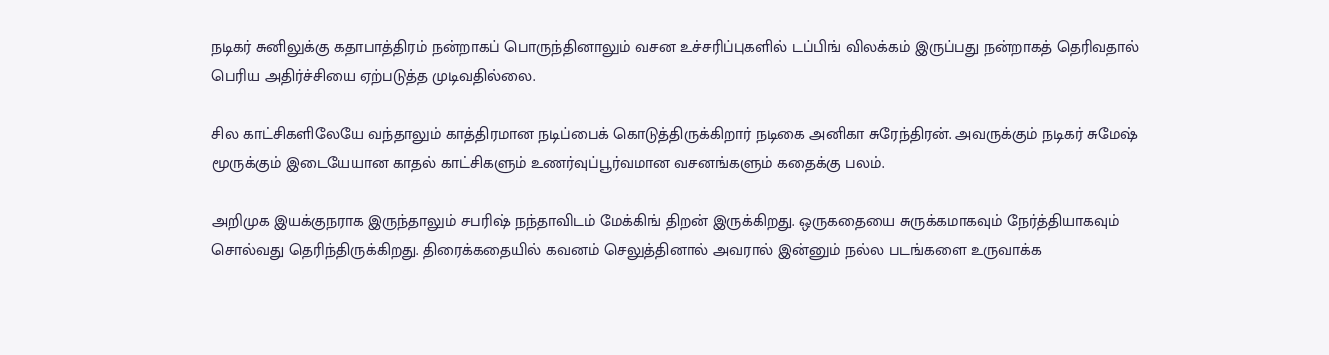நடிகர் சுனிலுக்கு கதாபாத்திரம் நன்றாகப் பொருந்தினாலும் வசன உச்சரிப்புகளில் டப்பிங் விலக்கம் இருப்பது நன்றாகத் தெரிவதால் பெரிய அதிர்ச்சியை ஏற்படுத்த முடிவதில்லை.

சில காட்சிகளிலேயே வந்தாலும் காத்திரமான நடிப்பைக் கொடுத்திருக்கிறார் நடிகை அனிகா சுரேந்திரன். அவருக்கும் நடிகர் சுமேஷ் மூருக்கும் இடையேயான காதல் காட்சிகளும் உணர்வுப்பூர்வமான வசனங்களும் கதைக்கு பலம்.

அறிமுக இயக்குநராக இருந்தாலும் சபரிஷ் நந்தாவிடம் மேக்கிங் திறன் இருக்கிறது. ஒருகதையை சுருக்கமாகவும் நேர்த்தியாகவும் சொல்வது தெரிந்திருக்கிறது. திரைக்கதையில் கவனம் செலுத்தினால் அவரால் இன்னும் நல்ல படங்களை உருவாக்க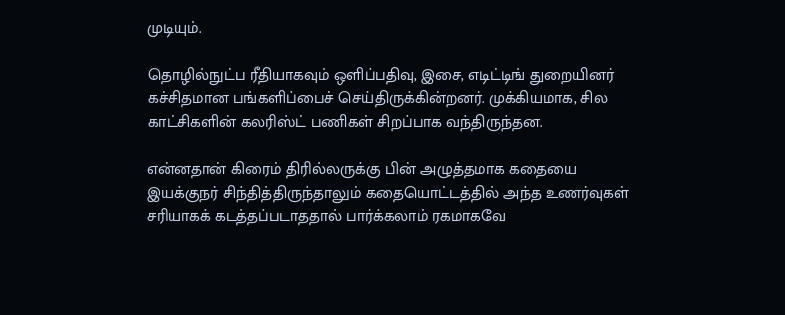முடியும்.

தொழில்நுட்ப ரீதியாகவும் ஒளிப்பதிவு, இசை, எடிட்டிங் துறையினர் கச்சிதமான பங்களிப்பைச் செய்திருக்கின்றனர். முக்கியமாக, சில காட்சிகளின் கலரிஸ்ட் பணிகள் சிறப்பாக வந்திருந்தன.

என்னதான் கிரைம் திரில்லருக்கு பின் அழுத்தமாக கதையை இயக்குநர் சிந்தித்திருந்தாலும் கதையொட்டத்தில் அந்த உணர்வுகள் சரியாகக் கடத்தப்படாததால் பார்க்கலாம் ரகமாகவே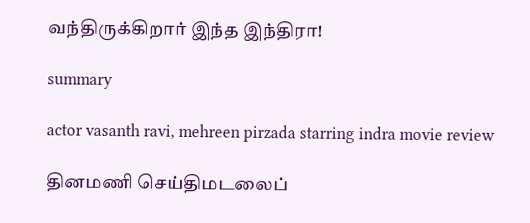வந்திருக்கிறார் இந்த இந்திரா!

summary

actor vasanth ravi, mehreen pirzada starring indra movie review

தினமணி செய்திமடலைப்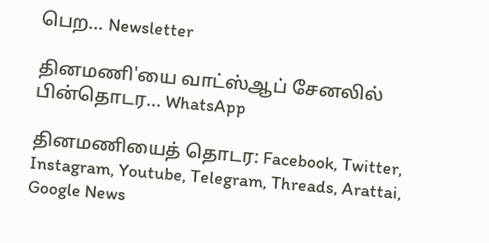பெற... Newsletter

தினமணி'யை வாட்ஸ்ஆப் சேனலில் பின்தொடர... WhatsApp

தினமணியைத் தொடர: Facebook, Twitter, Instagram, Youtube, Telegram, Threads, Arattai, Google News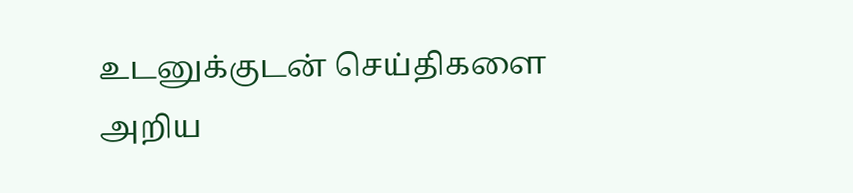உடனுக்குடன் செய்திகளை அறிய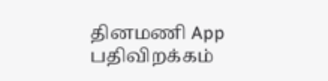தினமணி App பதிவிறக்கம்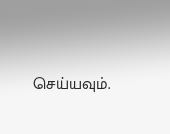செய்யவும்.